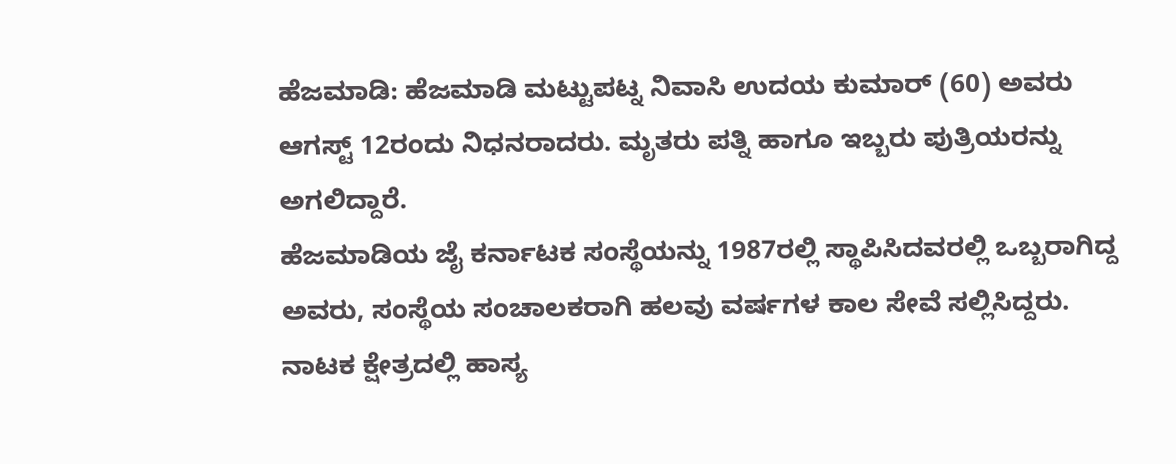ಹೆಜಮಾಡಿ: ಹೆಜಮಾಡಿ ಮಟ್ಟುಪಟ್ನ ನಿವಾಸಿ ಉದಯ ಕುಮಾರ್ (60) ಅವರು ಆಗಸ್ಟ್ 12ರಂದು ನಿಧನರಾದರು. ಮೃತರು ಪತ್ನಿ ಹಾಗೂ ಇಬ್ಬರು ಪುತ್ರಿಯರನ್ನು ಅಗಲಿದ್ದಾರೆ.
ಹೆಜಮಾಡಿಯ ಜೈ ಕರ್ನಾಟಕ ಸಂಸ್ಥೆಯನ್ನು 1987ರಲ್ಲಿ ಸ್ಥಾಪಿಸಿದವರಲ್ಲಿ ಒಬ್ಬರಾಗಿದ್ದ ಅವರು, ಸಂಸ್ಥೆಯ ಸಂಚಾಲಕರಾಗಿ ಹಲವು ವರ್ಷಗಳ ಕಾಲ ಸೇವೆ ಸಲ್ಲಿಸಿದ್ದರು. ನಾಟಕ ಕ್ಷೇತ್ರದಲ್ಲಿ ಹಾಸ್ಯ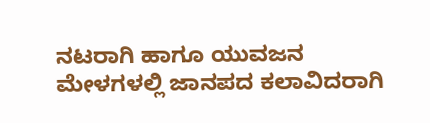ನಟರಾಗಿ ಹಾಗೂ ಯುವಜನ ಮೇಳಗಳಲ್ಲಿ ಜಾನಪದ ಕಲಾವಿದರಾಗಿ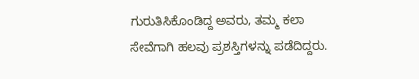ಗುರುತಿಸಿಕೊಂಡಿದ್ದ ಅವರು, ತಮ್ಮ ಕಲಾ ಸೇವೆಗಾಗಿ ಹಲವು ಪ್ರಶಸ್ತಿಗಳನ್ನು ಪಡೆದಿದ್ದರು.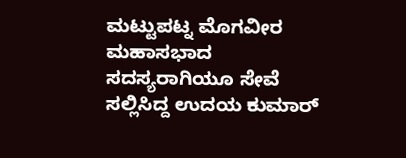ಮಟ್ಟುಪಟ್ನ ಮೊಗವೀರ ಮಹಾಸಭಾದ ಸದಸ್ಯರಾಗಿಯೂ ಸೇವೆ ಸಲ್ಲಿಸಿದ್ದ ಉದಯ ಕುಮಾರ್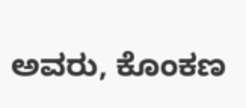ಅವರು, ಕೊಂಕಣ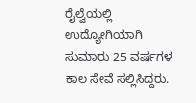ರೈಲ್ವೆಯಲ್ಲಿ ಉದ್ಯೋಗಿಯಾಗಿ ಸುಮಾರು 25 ವರ್ಷಗಳ ಕಾಲ ಸೇವೆ ಸಲ್ಲಿಸಿದ್ದರು.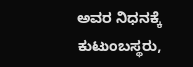ಅವರ ನಿಧನಕ್ಕೆ ಕುಟುಂಬಸ್ಥರು,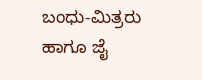ಬಂಧು-ಮಿತ್ರರು ಹಾಗೂ ಜೈ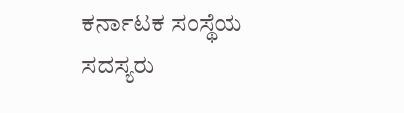ಕರ್ನಾಟಕ ಸಂಸ್ಥೆಯ ಸದಸ್ಯರು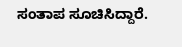ಸಂತಾಪ ಸೂಚಿಸಿದ್ದಾರೆ.